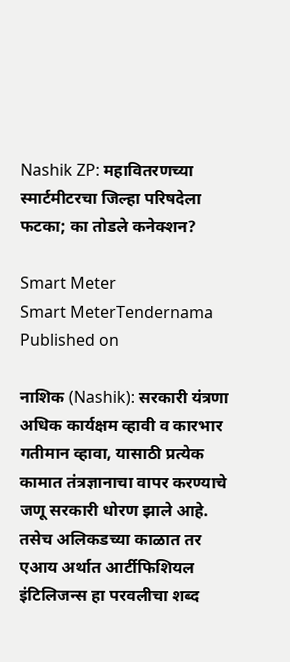Nashik ZP: महावितरणच्या स्मार्टमीटरचा जिल्हा परिषदेला फटका; का तोडले कनेक्शन?

Smart Meter
Smart MeterTendernama
Published on

नाशिक (Nashik): सरकारी यंत्रणा अधिक कार्यक्षम व्हावी व कारभार गतीमान व्हावा, यासाठी प्रत्येक कामात तंत्रज्ञानाचा वापर करण्याचे जणू सरकारी धोरण झाले आहे. तसेच अलिकडच्या काळात तर एआय अर्थात आर्टीफिशियल इंटिलिजन्स हा परवलीचा शब्द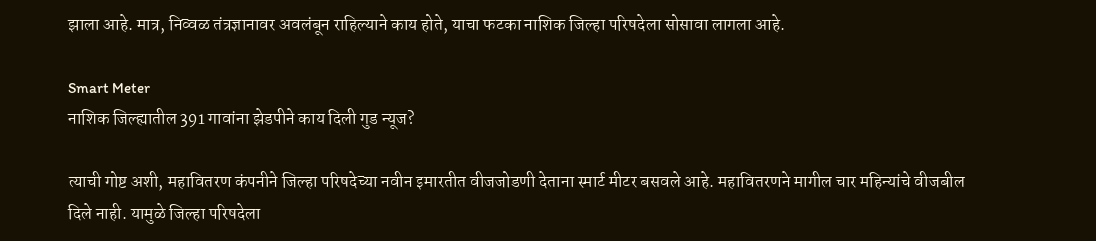झाला आहे. मात्र, निव्वळ तंत्रज्ञानावर अवलंबून राहिल्याने काय होते, याचा फटका नाशिक जिल्हा परिषदेला सोसावा लागला आहे.

Smart Meter
नाशिक जिल्ह्यातील 391 गावांना झेडपीने काय दिली गुड न्यूज?

त्याची गोष्ट अशी, महावितरण कंपनीने जिल्हा परिषदेच्या नवीन इमारतीत वीजजोडणी देताना स्मार्ट मीटर बसवले आहे. महावितरणने मागील चार महिन्यांचे वीजबील दिले नाही. यामुळे जिल्हा परिषदेला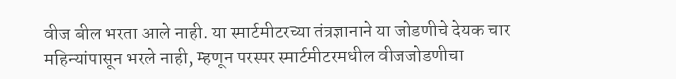वीज बील भरता आले नाही. या स्मार्टमीटरच्या तंत्रज्ञानाने या जोडणीचे देयक चार महिन्यांपासून भरले नाही, म्हणून परस्पर स्मार्टमीटरमधील वीजजोडणीचा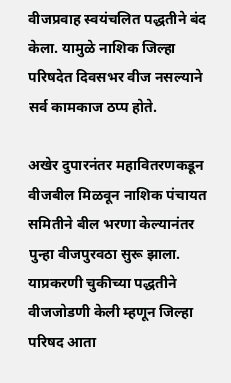वीजप्रवाह स्वयंचलित पद्धतीने बंद केला. यामुळे नाशिक जिल्हा परिषदेत दिवसभर वीज नसल्याने सर्व कामकाज ठप्प होते.

अखेर दुपारनंतर महावितरणकडून वीजबील मिळवून नाशिक पंचायत समितीने बील भरणा केल्यानंतर पुन्हा वीजपुरवठा सुरू झाला. याप्रकरणी चुकीच्या पद्धतीने वीजजोडणी केली म्हणून जिल्हा परिषद आता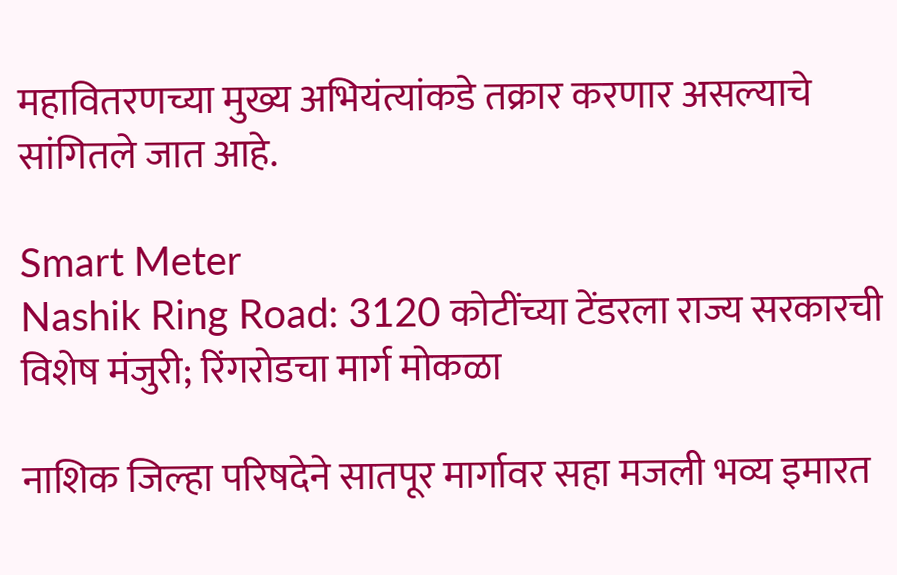महावितरणच्या मुख्य अभियंत्यांकडे तक्रार करणार असल्याचे सांगितले जात आहे.

Smart Meter
Nashik Ring Road: 3120 कोटींच्या टेंडरला राज्य सरकारची विशेष मंजुरी; रिंगरोडचा मार्ग मोकळा

नाशिक जिल्हा परिषदेने सातपूर मार्गावर सहा मजली भव्य इमारत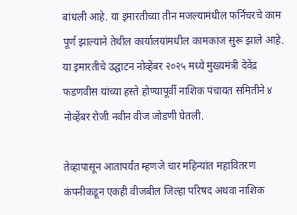बांधली आहे. या इमारतीच्या तीन मजल्यामंधील फर्निचरचे काम पूर्ण झाल्याने तेथील कार्यालयांमधील कामकाज सुरू झाले आहे. या इमारतीचे उद्घाटन नोव्हेंबर २०२५ मध्ये मुख्यमंत्री देवेंद्र फडणवीस यांच्या हस्ते होण्यापूर्वी नाशिक पंचायत समितीने ४ नोव्हेंबर रोजी नवीन वीज जोडणी घेतली.

तेव्हापासून आतापर्यंत म्हणजे चार महिन्यांत महावितरण कंपनीकडून एकही वीजबील जिल्हा परिषद अथवा नाशिक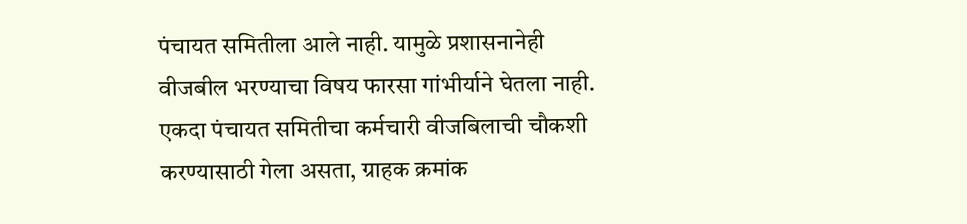पंचायत समितीला आले नाही. यामुळे प्रशासनानेही वीजबील भरण्याचा विषय फारसा गांभीर्याने घेतला नाही. एकदा पंचायत समितीचा कर्मचारी वीजबिलाची चौकशी करण्यासाठी गेला असता, ग्राहक क्रमांक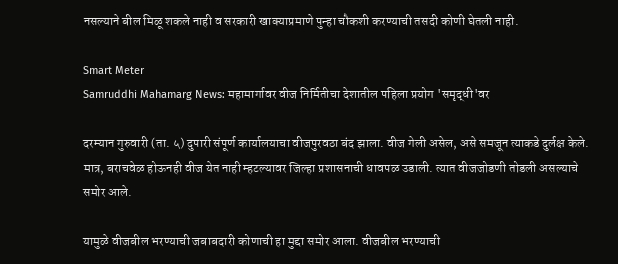नसल्याने बील मिळू शकले नाही व सरकारी खाक्याप्रमाणे पुन्हा चौकशी करण्याची तसदी कोणी घेतली नाही.

Smart Meter
Samruddhi Mahamarg News: महामार्गावर वीज निर्मितीचा देशातील पहिला प्रयोग 'समृद्धी'वर

दरम्यान गुरुवारी (ता. ५) दुपारी संपूर्ण कार्यालयाचा वीजपुरवठा बंद झाला. वीज गेली असेल, असे समजून त्याकडे दुर्लक्ष केले. मात्र, बराचवेळ होऊनही वीज येत नाही म्हटल्यावर जिल्हा प्रशासनाची धावपळ उडाली. त्यात वीजजोडणी तोडली असल्याचे समोर आले.

यामुळे वीजबील भरण्याची जबाबदारी कोणाची हा मुद्दा समोर आला. वीजबील भरण्याची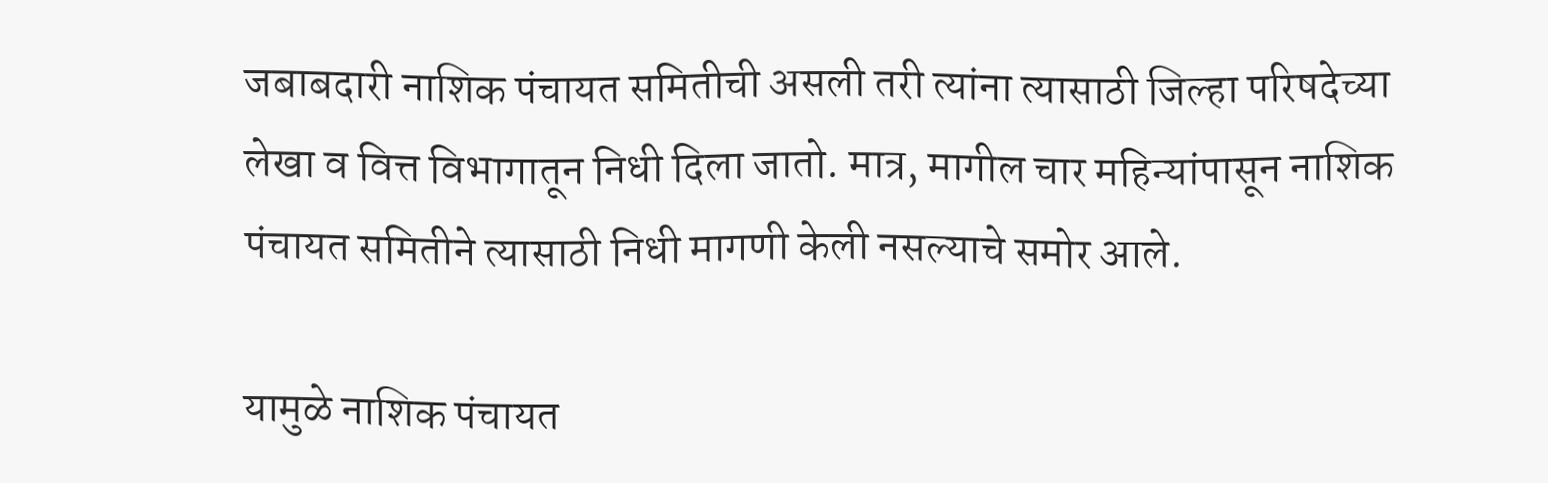जबाबदारी नाशिक पंचायत समितीची असली तरी त्यांना त्यासाठी जिल्हा परिषदेच्या लेखा व वित्त विभागातून निधी दिला जातो. मात्र, मागील चार महिन्यांपासून नाशिक पंचायत समितीने त्यासाठी निधी मागणी केली नसल्याचे समोर आले.

यामुळे नाशिक पंचायत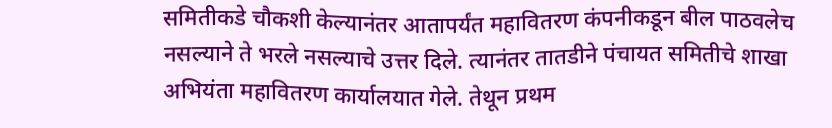समितीकडे चौकशी केल्यानंतर आतापर्यंत महावितरण कंपनीकडून बील पाठवलेच नसल्याने ते भरले नसल्याचे उत्तर दिले. त्यानंतर तातडीने पंचायत समितीचे शाखा अभियंता महावितरण कार्यालयात गेले. तेथून प्रथम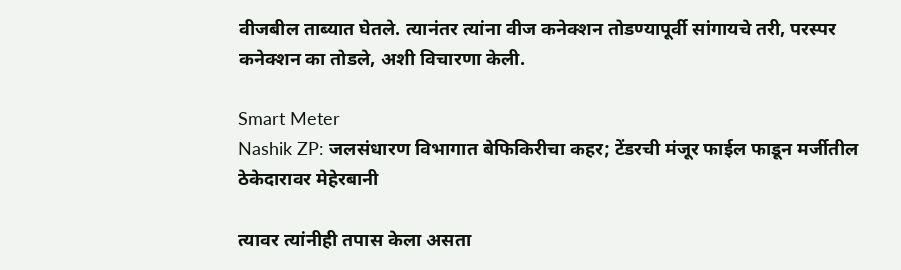वीजबील ताब्यात घेतले. त्यानंतर त्यांना वीज कनेक्शन तोडण्यापूर्वी सांगायचे तरी, परस्पर कनेक्शन का तोडले, अशी विचारणा केली.

Smart Meter
Nashik ZP: जलसंधारण विभागात बेफिकिरीचा कहर; टेंडरची मंजूर फाईल फाडून मर्जीतील ठेकेदारावर मेहेरबानी

त्यावर त्यांनीही तपास केला असता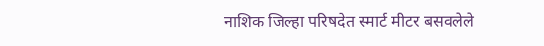नाशिक जिल्हा परिषदेत स्मार्ट मीटर बसवलेले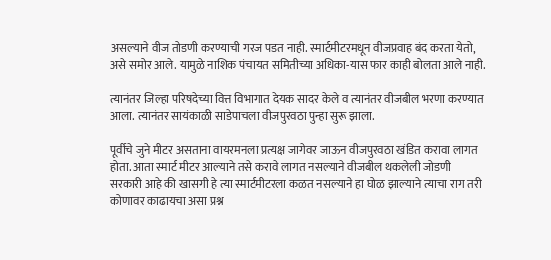असल्याने वीज तोडणी करण्याची गरज पडत नाही. स्मार्टमीटरमधून वीजप्रवाह बंद करता येतो, असे समोर आले. यामुळे नाशिक पंचायत समितीच्या अधिका-यास फार काही बोलता आले नाही.

त्यानंतर जिल्हा परिषदेच्या वित्त विभागात देयक सादर केले व त्यानंतर वीजबील भरणा करण्यात आला. त्यानंतर सायंकाळी साडेपाचला वीजपुरवठा पुन्हा सुरू झाला.

पूर्वीचे जुने मीटर असताना वायरमनला प्रत्यक्ष जागेवर जाऊन वीजपुरवठा खंडित करावा लागत होता. आता स्मार्ट मीटर आल्याने तसे करावे लागत नसल्याने वीजबील थकलेली जोडणी सरकारी आहे की खासगी हे त्या स्मार्टमीटरला कळत नसल्याने हा घोळ झाल्याने त्याचा राग तरी कोणावर काढायचा असा प्रश्न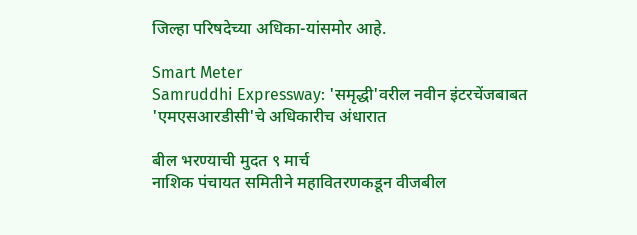जिल्हा परिषदेच्या अधिका-यांसमोर आहे.

Smart Meter
Samruddhi Expressway: 'समृद्धी'वरील नवीन इंटरचेंजबाबत 'एमएसआरडीसी'चे अधिकारीच अंधारात

बील भरण्याची मुदत ९ मार्च
नाशिक पंचायत समितीने महावितरणकडून वीजबील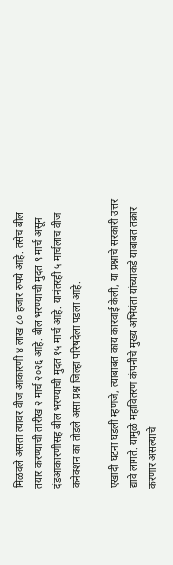मिळवले असता त्यावर वीज आकारणी ४ लाख ८० हजार रुपये आहे. तसेच बील तयार करण्याची तारीख २ मार्च २०२६ आहे. बील भरण्याची मुदत ९ मार्च असून दंडआकारणीसह बील भरण्याची मुदत १५ मार्च आहे. यानंतरही ५ मार्चलाच वीज कनेक्शन का तोडले असा प्रश्न जिल्हा परिषदेला पडला आहे.

एखादी घटना घडली म्हणजे, त्याबाबत काय कारवाई केली, या प्रश्नाचे सरकारी उत्तर द्यावे लागते. यामुळे महावितरण कंपनीचे मुख्य अभियंता यांच्याकडे याबाबत तक्रार करणार असल्याचे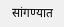सांगण्यात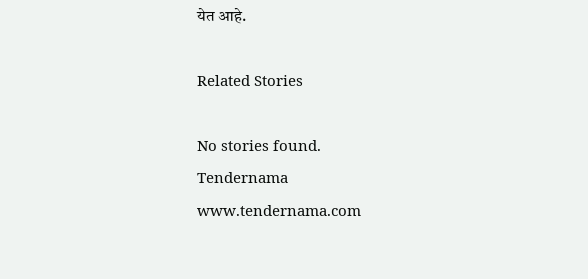येत आहे.

Related Stories

No stories found.
Tendernama
www.tendernama.com